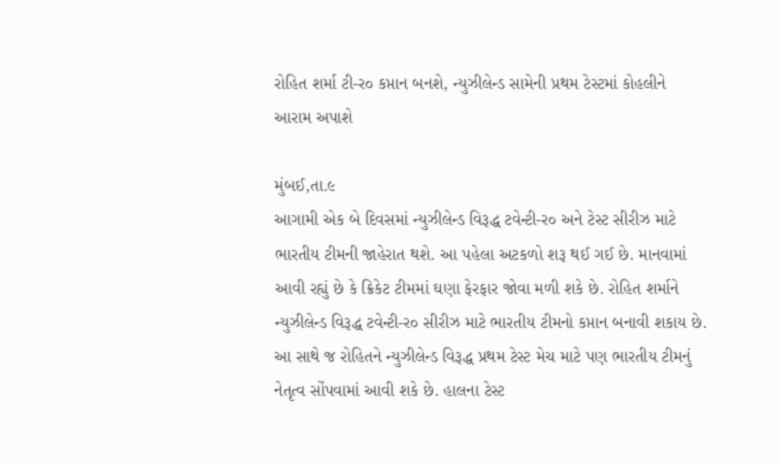રોહિત શર્મા ટી-ર૦ કપ્તાન બનશે, ન્યુઝીલેન્ડ સામેની પ્રથમ ટેસ્ટમાં કોહલીને આરામ અપાશે

મુંબઈ,તા.૯
આગામી એક બે દિવસમાં ન્યુઝીલેન્ડ વિરૂદ્ધ ટવેન્ટી-ર૦ અને ટેસ્ટ સીરીઝ માટે ભારતીય ટીમની જાહેરાત થશે. આ પહેલા અટકળો શરૂ થઈ ગઈ છે. માનવામાં આવી રહ્યું છે કે ક્રિકેટ ટીમમાં ઘણા ફેરફાર જોવા મળી શકે છે. રોહિત શર્માને ન્યુઝીલેન્ડ વિરૂદ્ધ ટવેન્ટી-ર૦ સીરીઝ માટે ભારતીય ટીમનો કપ્તાન બનાવી શકાય છે. આ સાથે જ રોહિતને ન્યુઝીલેન્ડ વિરૂદ્ધ પ્રથમ ટેસ્ટ મેચ માટે પણ ભારતીય ટીમનું નેતૃત્વ સોંપવામાં આવી શકે છે. હાલના ટેસ્ટ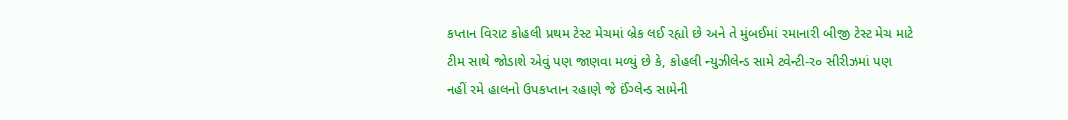કપ્તાન વિરાટ કોહલી પ્રથમ ટેસ્ટ મેચમાં બ્રેક લઈ રહ્યો છે અને તે મુંબઈમાં રમાનારી બીજી ટેસ્ટ મેચ માટે ટીમ સાથે જોડાશે એવું પણ જાણવા મળ્યું છે કે, કોહલી ન્યુઝીલેન્ડ સામે ટવેન્ટી-ર૦ સીરીઝમાં પણ નહીં રમે હાલનો ઉપકપ્તાન રહાણે જે ઈંગ્લેન્ડ સામેની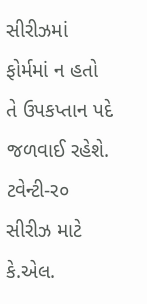સીરીઝમાં ફોર્મમાં ન હતો તે ઉપકપ્તાન પદે જળવાઈ રહેશે. ટવેન્ટી-ર૦ સીરીઝ માટે કે.એલ.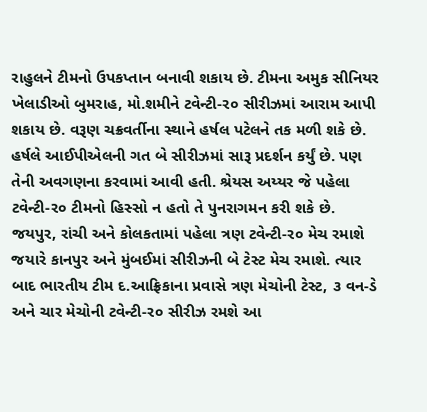રાહુલને ટીમનો ઉપકપ્તાન બનાવી શકાય છે. ટીમના અમુક સીનિયર ખેલાડીઓ બુમરાહ, મો.શમીને ટવેન્ટી-ર૦ સીરીઝમાં આરામ આપી શકાય છે. વરૂણ ચક્રવર્તીના સ્થાને હર્ષલ પટેલને તક મળી શકે છે. હર્ષલે આઈપીએલની ગત બે સીરીઝમાં સારૂ પ્રદર્શન કર્યું છે. પણ તેની અવગણના કરવામાં આવી હતી. શ્રેયસ અય્યર જે પહેલા ટવેન્ટી-ર૦ ટીમનો હિસ્સો ન હતો તે પુનરાગમન કરી શકે છે. જયપુર, રાંચી અને કોલકતામાં પહેલા ત્રણ ટવેન્ટી-ર૦ મેચ રમાશે જયારે કાનપુર અને મુંબઈમાં સીરીઝની બે ટેસ્ટ મેચ રમાશે. ત્યાર બાદ ભારતીય ટીમ દ.આફ્રિકાના પ્રવાસે ત્રણ મેચોની ટેસ્ટ, ૩ વન-ડે અને ચાર મેચોની ટવેન્ટી-ર૦ સીરીઝ રમશે આ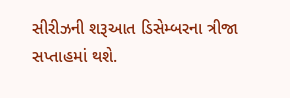સીરીઝની શરૂઆત ડિસેમ્બરના ત્રીજા સપ્તાહમાં થશે.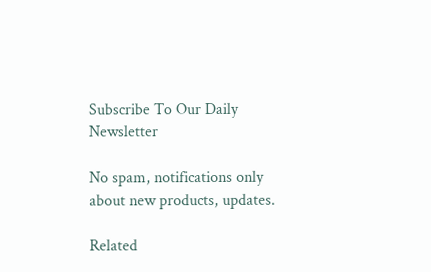Subscribe To Our Daily Newsletter

No spam, notifications only about new products, updates.

Related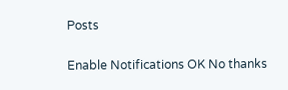Posts

Enable Notifications OK No thanks